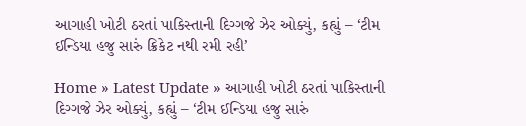આગાહી ખોટી ઠરતાં પાકિસ્તાની દિગ્ગજે ઝેર ઓક્યું, કહ્યું – ‘ટીમ ઈન્ડિયા હજુ સારું ક્રિકેટ નથી રમી રહી’

Home » Latest Update » આગાહી ખોટી ઠરતાં પાકિસ્તાની દિગ્ગજે ઝેર ઓક્યું, કહ્યું – ‘ટીમ ઈન્ડિયા હજુ સારું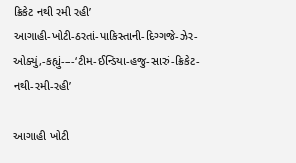ક્રિકેટ નથી રમી રહી’
આગાહી-ખોટી-ઠરતાં-પાકિસ્તાની-દિગ્ગજે-ઝેર-ઓક્યું,-કહ્યું-–-‘ટીમ-ઈન્ડિયા-હજુ-સારું-ક્રિકેટ-નથી-રમી-રહી’

આગાહી ખોટી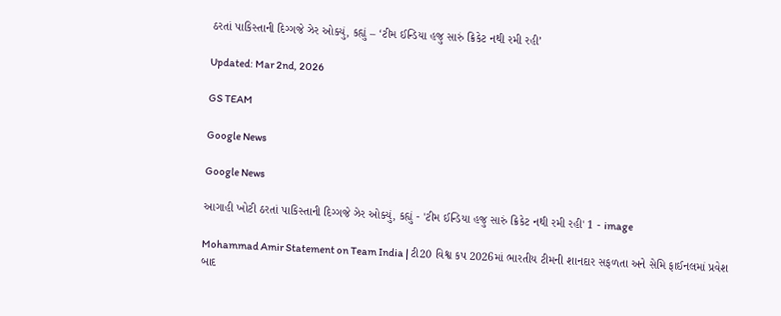ઠરતાં પાકિસ્તાની દિગ્ગજે ઝેર ઓક્યું, કહ્યું – ‘ટીમ ઈન્ડિયા હજુ સારું ક્રિકેટ નથી રમી રહી’

Updated: Mar 2nd, 2026

GS TEAM

Google News

Google News

આગાહી ખોટી ઠરતાં પાકિસ્તાની દિગ્ગજે ઝેર ઓક્યું, કહ્યું - 'ટીમ ઈન્ડિયા હજુ સારું ક્રિકેટ નથી રમી રહી' 1 - image

Mohammad Amir Statement on Team India | ટી20 વિશ્વ કપ 2026માં ભારતીય ટીમની શાનદાર સફળતા અને સેમિ ફાઈનલમાં પ્રવેશ બાદ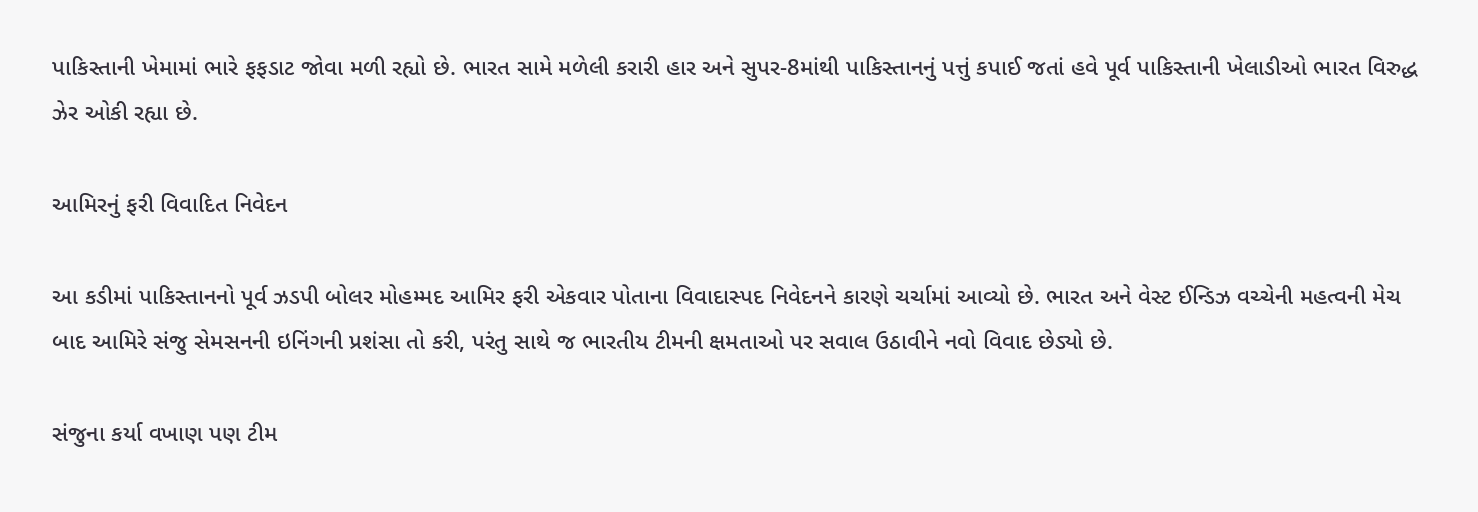પાકિસ્તાની ખેમામાં ભારે ફફડાટ જોવા મળી રહ્યો છે. ભારત સામે મળેલી કરારી હાર અને સુપર-8માંથી પાકિસ્તાનનું પત્તું કપાઈ જતાં હવે પૂર્વ પાકિસ્તાની ખેલાડીઓ ભારત વિરુદ્ધ ઝેર ઓકી રહ્યા છે.

આમિરનું ફરી વિવાદિત નિવેદન

આ કડીમાં પાકિસ્તાનનો પૂર્વ ઝડપી બોલર મોહમ્મદ આમિર ફરી એકવાર પોતાના વિવાદાસ્પદ નિવેદનને કારણે ચર્ચામાં આવ્યો છે. ભારત અને વેસ્ટ ઈન્ડિઝ વચ્ચેની મહત્વની મેચ બાદ આમિરે સંજુ સેમસનની ઇનિંગની પ્રશંસા તો કરી, પરંતુ સાથે જ ભારતીય ટીમની ક્ષમતાઓ પર સવાલ ઉઠાવીને નવો વિવાદ છેડ્યો છે.

સંજુના કર્યા વખાણ પણ ટીમ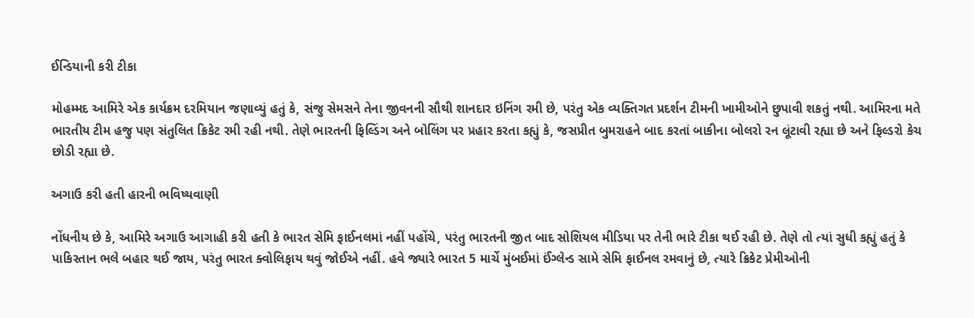ઈન્ડિયાની કરી ટીકા

મોહમ્મદ આમિરે એક કાર્યક્રમ દરમિયાન જણાવ્યું હતું કે, સંજુ સેમસને તેના જીવનની સૌથી શાનદાર ઇનિંગ રમી છે, પરંતુ એક વ્યક્તિગત પ્રદર્શન ટીમની ખામીઓને છુપાવી શકતું નથી. આમિરના મતે ભારતીય ટીમ હજુ પણ સંતુલિત ક્રિકેટ રમી રહી નથી. તેણે ભારતની ફિલ્ડિંગ અને બોલિંગ પર પ્રહાર કરતા કહ્યું કે, જસપ્રીત બુમરાહને બાદ કરતાં બાકીના બોલરો રન લૂંટાવી રહ્યા છે અને ફિલ્ડરો કેચ છોડી રહ્યા છે.

અગાઉ કરી હતી હારની ભવિષ્યવાણી

નોંધનીય છે કે, આમિરે અગાઉ આગાહી કરી હતી કે ભારત સેમિ ફાઈનલમાં નહીં પહોંચે, પરંતુ ભારતની જીત બાદ સોશિયલ મીડિયા પર તેની ભારે ટીકા થઈ રહી છે. તેણે તો ત્યાં સુધી કહ્યું હતું કે પાકિસ્તાન ભલે બહાર થઈ જાય, પરંતુ ભારત ક્વોલિફાય થવું જોઈએ નહીં. હવે જ્યારે ભારત 5 માર્ચે મુંબઈમાં ઈંગ્લેન્ડ સામે સેમિ ફાઈનલ રમવાનું છે, ત્યારે ક્રિકેટ પ્રેમીઓની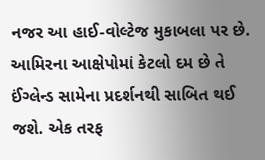નજર આ હાઈ-વોલ્ટેજ મુકાબલા પર છે. આમિરના આક્ષેપોમાં કેટલો દમ છે તે ઈંગ્લેન્ડ સામેના પ્રદર્શનથી સાબિત થઈ જશે. એક તરફ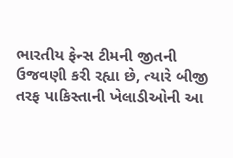ભારતીય ફેન્સ ટીમની જીતની ઉજવણી કરી રહ્યા છે, ત્યારે બીજી તરફ પાકિસ્તાની ખેલાડીઓની આ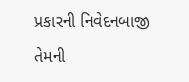પ્રકારની નિવેદનબાજી તેમની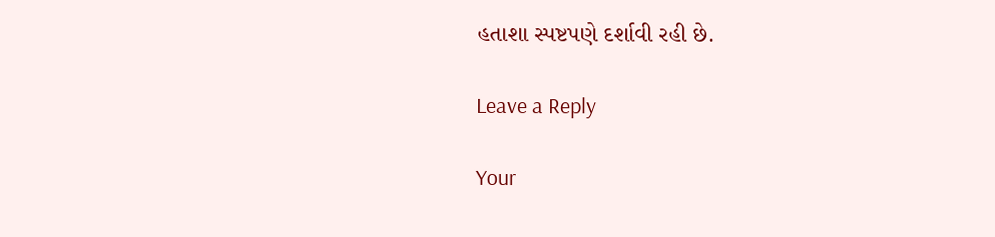હતાશા સ્પષ્ટપણે દર્શાવી રહી છે.

Leave a Reply

Your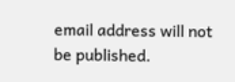email address will not be published.